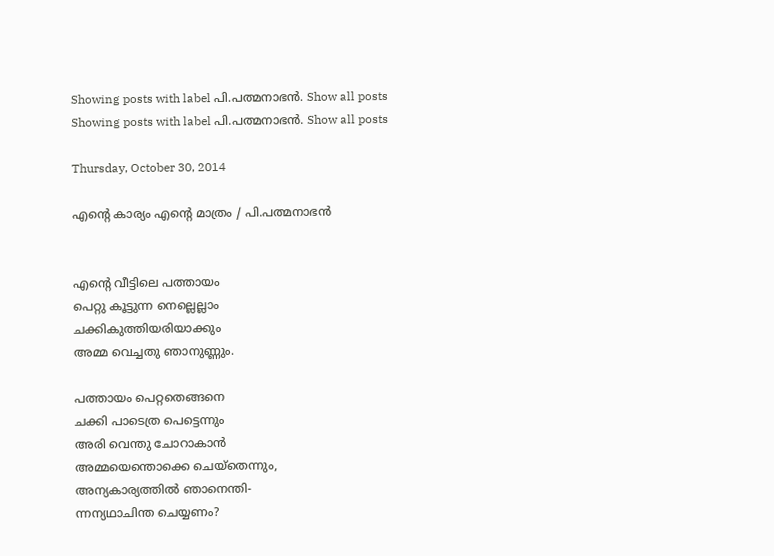Showing posts with label പി.പത്മനാഭന്‍. Show all posts
Showing posts with label പി.പത്മനാഭന്‍. Show all posts

Thursday, October 30, 2014

എന്‍റെ കാര്യം എന്‍റെ മാത്രം / പി.പത്മനാഭന്‍


എന്‍റെ വീട്ടിലെ പത്തായം
പെറ്റു കൂട്ടുന്ന നെല്ലെല്ലാം
ചക്കികുത്തിയരിയാക്കും
അമ്മ വെച്ചതു ഞാനുണ്ണും.

പത്തായം പെറ്റതെങ്ങനെ
ചക്കി പാടെത്ര പെട്ടെന്നും
അരി വെന്തു ചോറാകാന്‍
അമ്മയെന്തൊക്കെ ചെയ്തെന്നും,
അന്യകാര്യത്തില്‍ ഞാനെന്തി-
ന്നന്യഥാചിന്ത ചെയ്യണം?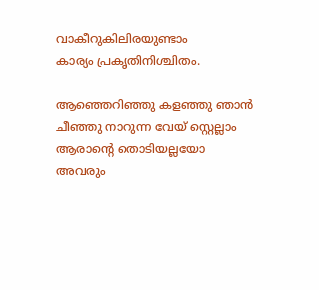വാകീറുകിലിരയുണ്ടാം
കാര്യം പ്രകൃതിനിശ്ചിതം.

ആഞ്ഞെറിഞ്ഞു കളഞ്ഞു ഞാന്‍
ചീഞ്ഞു നാറുന്ന വേയ് സ്റ്റെല്ലാം
ആരാന്‍റെ തൊടിയല്ലയോ
അവരും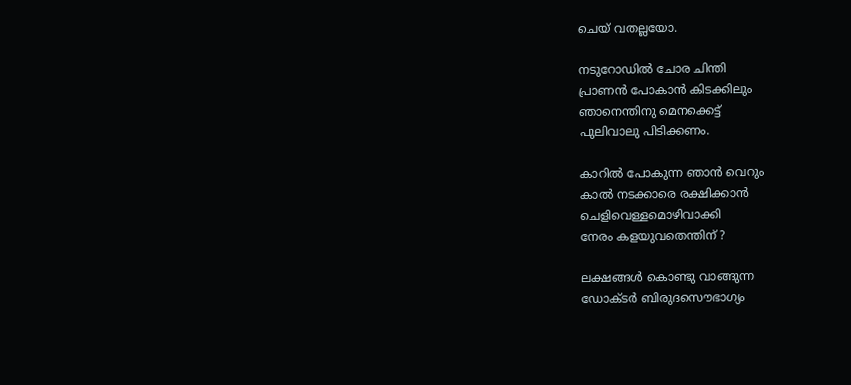ചെയ് വതല്ലയോ.

നടുറോഡില്‍ ചോര ചിന്തി
പ്രാണന്‍ പോകാന്‍ കിടക്കിലും
ഞാനെന്തിനു മെനക്കെട്ട്
പുലിവാലു പിടിക്കണം.

കാറില്‍ പോകുന്ന ഞാന്‍ വെറും
കാല്‍ നടക്കാരെ രക്ഷിക്കാന്‍
ചെളിവെള്ളമൊഴിവാക്കി
നേരം കളയുവതെന്തിന് ?

ലക്ഷങ്ങള്‍ കൊണ്ടു വാങ്ങുന്ന
ഡോക്ടര്‍ ബിരുദസൌഭാഗ്യം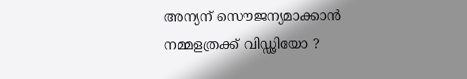അന്യന് സൌജന്യമാക്കാന്‍
നമ്മളത്രക്ക് വിഡ്ഢിയോ ?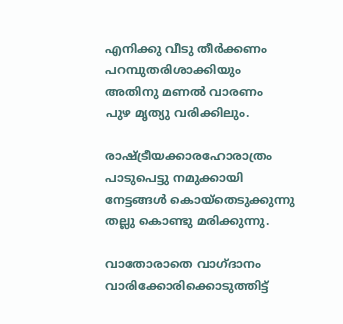എനിക്കു വീടു തീര്‍ക്കണം
പറമ്പുതരിശാക്കിയും
അതിനു മണല്‍ വാരണം
പുഴ മൃത്യു വരിക്കിലും.

രാഷ്ട്രീയക്കാരഹോരാത്രം
പാടുപെട്ടു നമുക്കായി
നേട്ടങ്ങള്‍ കൊയ്തെടുക്കുന്നു
തല്ലു കൊണ്ടു മരിക്കുന്നു.

വാതോരാതെ വാഗ്ദാനം
വാരിക്കോരിക്കൊടുത്തിട്ട്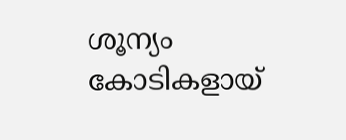ശൂന്യം കോടികളായ്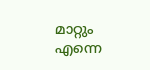മാറ്റും
എന്നെ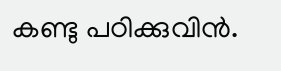കണ്ടു പഠിക്കുവിന്‍.